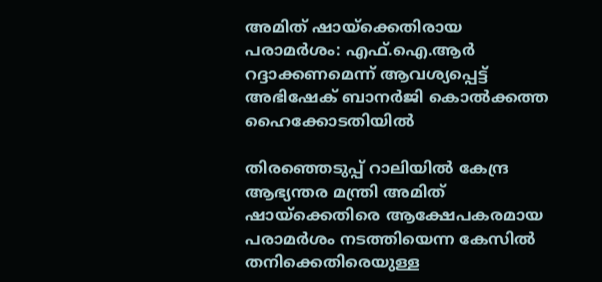അമിത് ഷായ്ക്കെതിരായ പരാമര്‍ശം: എഫ്.ഐ.ആര്‍ റദ്ദാക്കണമെന്ന് ആവശ്യപ്പെട്ട് അഭിഷേക് ബാനര്‍ജി കൊല്‍ക്കത്ത ഹൈക്കോടതിയില്‍

തിരഞ്ഞെടുപ്പ് റാലിയില്‍ കേന്ദ്ര ആഭ്യന്തര മന്ത്രി അമിത് ഷായ്‌ക്കെതിരെ ആക്ഷേപകരമായ പരാമര്‍ശം നടത്തിയെന്ന കേസില്‍ തനിക്കെതിരെയുള്ള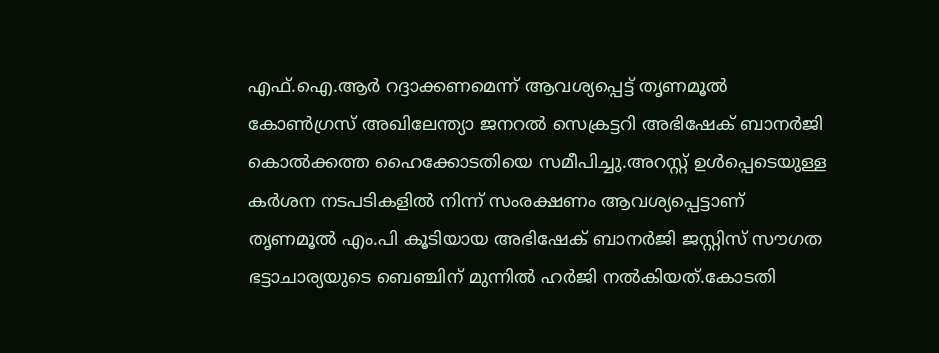എഫ്.ഐ.ആര്‍ റദ്ദാക്കണമെന്ന് ആവശ്യപ്പെട്ട് തൃണമൂല്‍ കോണ്‍ഗ്രസ് അഖിലേന്ത്യാ ജനറല്‍ സെക്രട്ടറി അഭിഷേക് ബാനര്‍ജി കൊല്‍ക്കത്ത ഹൈക്കോടതിയെ സമീപിച്ചു.അറസ്റ്റ് ഉള്‍പ്പെടെയുള്ള കര്‍ശന നടപടികളില്‍ നിന്ന് സംരക്ഷണം ആവശ്യപ്പെട്ടാണ് തൃണമൂല്‍ എം.പി കൂടിയായ അഭിഷേക് ബാനര്‍ജി ജസ്റ്റിസ് സൗഗത ഭട്ടാചാര്യയുടെ ബെഞ്ചിന് മുന്നില്‍ ഹര്‍ജി നല്‍കിയത്.കോടതി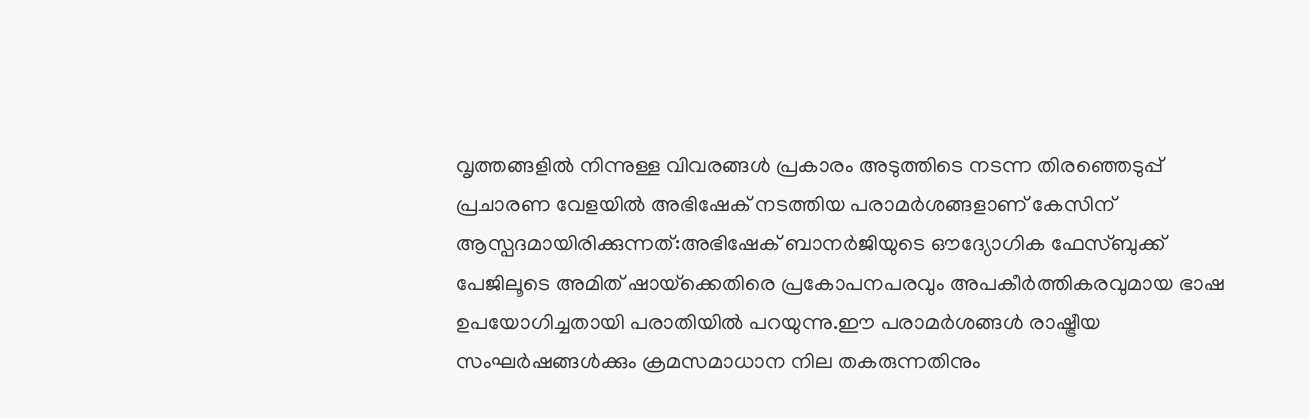വൃത്തങ്ങളില്‍ നിന്നുള്ള വിവരങ്ങള്‍ പ്രകാരം അടുത്തിടെ നടന്ന തിരഞ്ഞെടുപ്പ് പ്രചാരണ വേളയില്‍ അഭിഷേക് നടത്തിയ പരാമര്‍ശങ്ങളാണ് കേസിന് ആസ്പദമായിരിക്കുന്നത്:അഭിഷേക് ബാനര്‍ജിയുടെ ഔദ്യോഗിക ഫേസ്ബുക്ക് പേജിലൂടെ അമിത് ഷായ്‌ക്കെതിരെ പ്രകോപനപരവും അപകീര്‍ത്തികരവുമായ ഭാഷ ഉപയോഗിച്ചതായി പരാതിയില്‍ പറയുന്നു.ഈ പരാമര്‍ശങ്ങള്‍ രാഷ്ട്രീയ സംഘര്‍ഷങ്ങള്‍ക്കും ക്രമസമാധാന നില തകരുന്നതിനും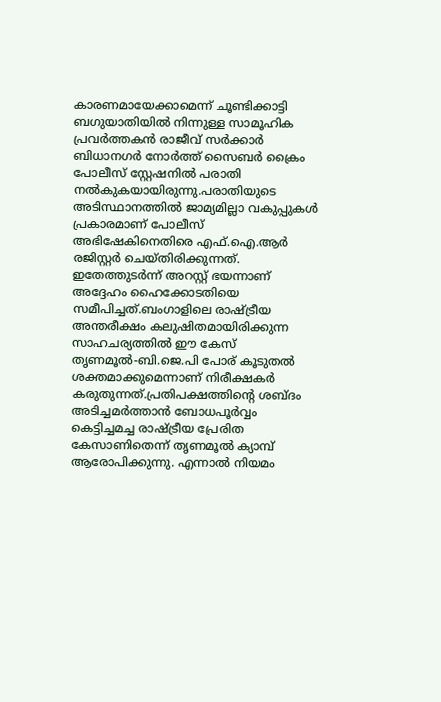കാരണമായേക്കാമെന്ന് ചൂണ്ടിക്കാട്ടി ബഗുയാതിയില്‍ നിന്നുള്ള സാമൂഹിക പ്രവര്‍ത്തകന്‍ രാജീവ് സര്‍ക്കാര്‍ ബിധാനഗര്‍ നോര്‍ത്ത് സൈബര്‍ ക്രൈം പോലീസ് സ്റ്റേഷനില്‍ പരാതി നല്‍കുകയായിരുന്നു.പരാതിയുടെ അടിസ്ഥാനത്തില്‍ ജാമ്യമില്ലാ വകുപ്പുകള്‍ പ്രകാരമാണ് പോലീസ് അഭിഷേകിനെതിരെ എഫ്.ഐ.ആര്‍ രജിസ്റ്റര്‍ ചെയ്തിരിക്കുന്നത്. ഇതേത്തുടര്‍ന്ന് അറസ്റ്റ് ഭയന്നാണ് അദ്ദേഹം ഹൈക്കോടതിയെ സമീപിച്ചത്.ബംഗാളിലെ രാഷ്ട്രീയ അന്തരീക്ഷം കലുഷിതമായിരിക്കുന്ന സാഹചര്യത്തില്‍ ഈ കേസ് തൃണമൂല്‍-ബി.ജെ.പി പോര് കൂടുതല്‍ ശക്തമാക്കുമെന്നാണ് നിരീക്ഷകര്‍ കരുതുന്നത്.പ്രതിപക്ഷത്തിന്റെ ശബ്ദം അടിച്ചമര്‍ത്താന്‍ ബോധപൂര്‍വ്വം കെട്ടിച്ചമച്ച രാഷ്ട്രീയ പ്രേരിത കേസാണിതെന്ന് തൃണമൂല്‍ ക്യാമ്പ് ആരോപിക്കുന്നു. എന്നാല്‍ നിയമം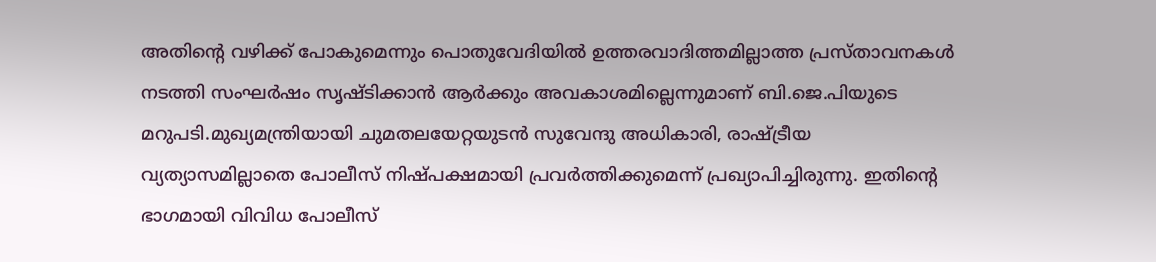അതിന്റെ വഴിക്ക് പോകുമെന്നും പൊതുവേദിയില്‍ ഉത്തരവാദിത്തമില്ലാത്ത പ്രസ്താവനകള്‍ നടത്തി സംഘര്‍ഷം സൃഷ്ടിക്കാന്‍ ആര്‍ക്കും അവകാശമില്ലെന്നുമാണ് ബി.ജെ.പിയുടെ മറുപടി.മുഖ്യമന്ത്രിയായി ചുമതലയേറ്റയുടന്‍ സുവേന്ദു അധികാരി, രാഷ്ട്രീയ വ്യത്യാസമില്ലാതെ പോലീസ് നിഷ്പക്ഷമായി പ്രവര്‍ത്തിക്കുമെന്ന് പ്രഖ്യാപിച്ചിരുന്നു. ഇതിന്റെ ഭാഗമായി വിവിധ പോലീസ്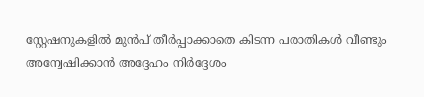സ്റ്റേഷനുകളില്‍ മുന്‍പ് തീര്‍പ്പാക്കാതെ കിടന്ന പരാതികള്‍ വീണ്ടും അന്വേഷിക്കാന്‍ അദ്ദേഹം നിര്‍ദ്ദേശം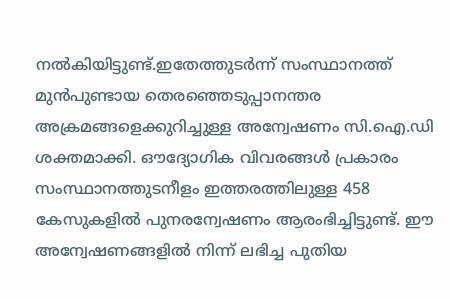നല്‍കിയിട്ടുണ്ട്.ഇതേത്തുടര്‍ന്ന് സംസ്ഥാനത്ത് മുന്‍പുണ്ടായ തെരഞ്ഞെടുപ്പാനന്തര അക്രമങ്ങളെക്കുറിച്ചുള്ള അന്വേഷണം സി.ഐ.ഡി ശക്തമാക്കി. ഔദ്യോഗിക വിവരങ്ങള്‍ പ്രകാരം സംസ്ഥാനത്തുടനീളം ഇത്തരത്തിലുള്ള 458 കേസുകളില്‍ പുനരന്വേഷണം ആരംഭിച്ചിട്ടുണ്ട്. ഈ അന്വേഷണങ്ങളില്‍ നിന്ന് ലഭിച്ച പുതിയ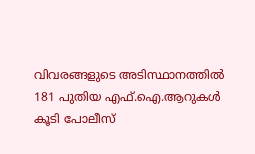വിവരങ്ങളുടെ അടിസ്ഥാനത്തില്‍ 181 പുതിയ എഫ്.ഐ.ആറുകള്‍ കൂടി പോലീസ്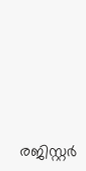രജിസ്റ്റര്‍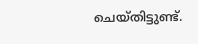ചെയ്തിട്ടുണ്ട്.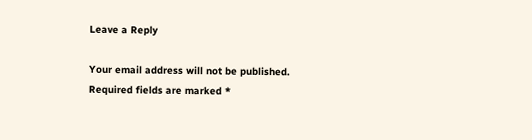Leave a Reply

Your email address will not be published. Required fields are marked *